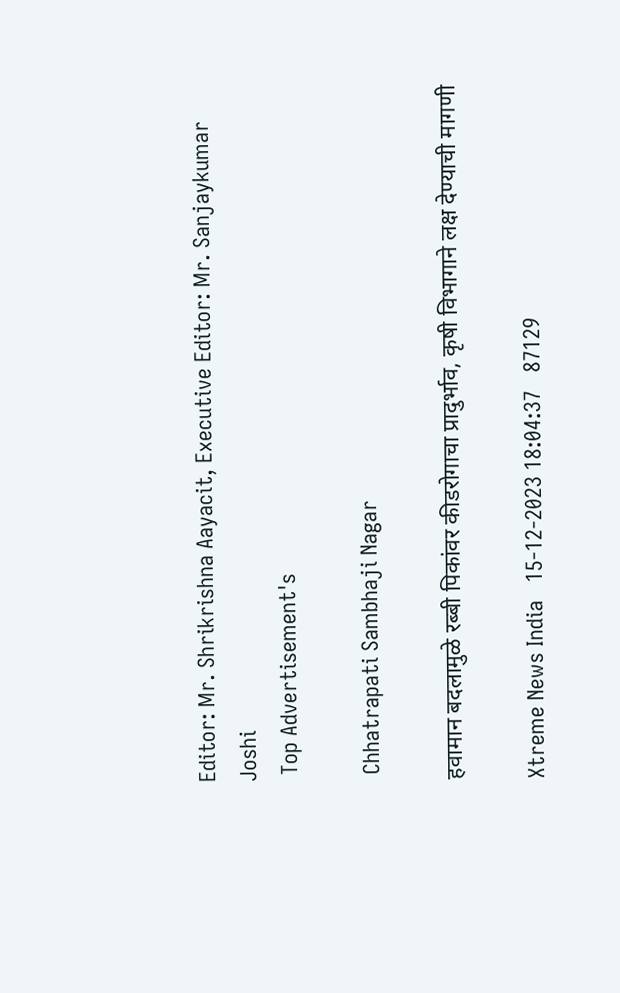Editor: Mr. Shrikrishna Aayacit, Executive Editor: Mr. Sanjaykumar Joshi
 Top Advertisement's

 Chhatrapati Sambhaji Nagar

हवामान बदलामुळे रब्बी पिकांवर कीडरोगाचा प्रादुर्भाव, कृषी विभागाने लक्ष देण्याची मागणी

Xtreme News India   15-12-2023 18:04:37   87129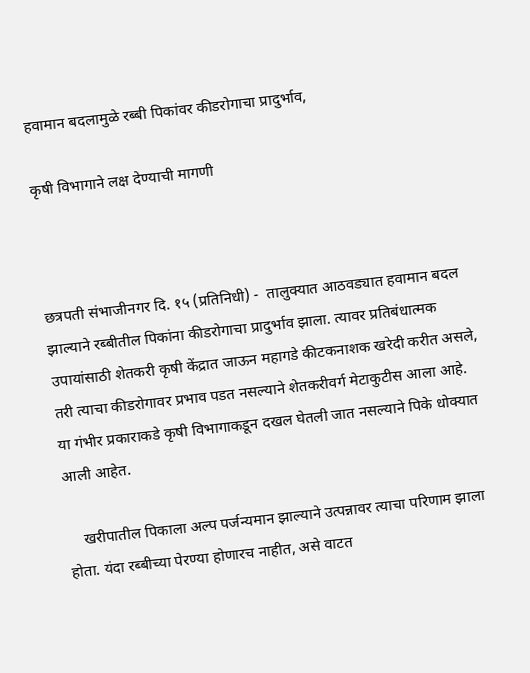हवामान बदलामुळे रब्बी पिकांवर कीडरोगाचा प्रादुर्भाव,

कृषी विभागाने लक्ष देण्याची मागणी



छत्रपती संभाजीनगर दि. १५ (प्रतिनिधी) -  तालुक्यात आठवड्यात हवामान बदल झाल्याने रब्बीतील पिकांना कीडरोगाचा प्रादुर्भाव झाला. त्यावर प्रतिबंधात्मक उपायांसाठी शेतकरी कृषी केंद्रात जाऊन महागडे कीटकनाशक खरेदी करीत असले, तरी त्याचा कीडरोगावर प्रभाव पडत नसल्याने शेतकरीवर्ग मेटाकुटीस आला आहे. या गंभीर प्रकाराकडे कृषी विभागाकडून दखल घेतली जात नसल्याने पिके धोक्यात आली आहेत.

    खरीपातील पिकाला अल्प पर्जन्यमान झाल्याने उत्पन्नावर त्याचा परिणाम झाला होता. यंदा रब्बीच्या पेरण्या होणारच नाहीत, असे वाटत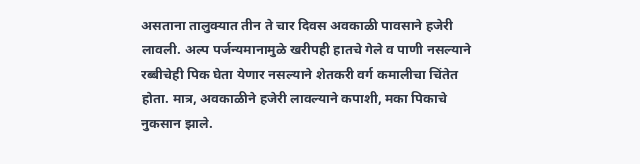असताना तालुक्यात तीन ते चार दिवस अवकाळी पावसाने हजेरी लावली. अल्प पर्जन्यमानामुळे खरीपही हातचे गेले व पाणी नसल्याने रब्बीचेही पिक घेता येणार नसल्याने शेतकरी वर्ग कमालीचा चिंतेत होता. मात्र, अवकाळीने हजेरी लावल्याने कपाशी, मका पिकाचे नुकसान झाले.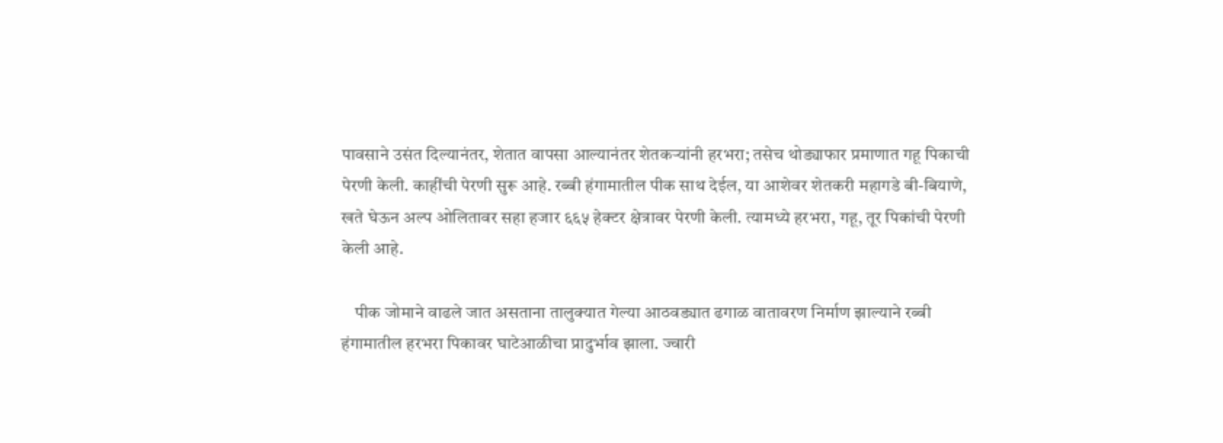पावसाने उसंत दिल्यानंतर, शेतात वापसा आल्यानंतर शेतकऱ्यांनी हरभरा; तसेच थोड्याफार प्रमाणात गहू पिकाची पेरणी केली. काहींची पेरणी सुरू आहे. रब्बी हंगामातील पीक साथ देईल, या आशेवर शेतकरी महागडे बी-बियाणे, खते घेऊन अल्प ओलितावर सहा हजार ६६५ हेक्टर क्षेत्रावर पेरणी केली. त्यामध्ये हरभरा, गहू, तूर पिकांची पेरणी केली आहे.

    पीक जोमाने वाढले जात असताना तालुक्यात गेल्या आठवड्यात ढगाळ वातावरण निर्माण झाल्याने रब्बी हंगामातील हरभरा पिकावर घाटेआळीचा प्रादुर्भाव झाला. ज्वारी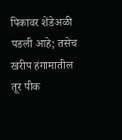पिकावर शेंडेअळी पडली आहे; तसेच खरीप हंगामातील तूर पीक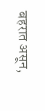बहरात असून,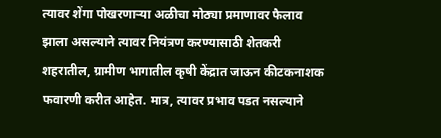त्यावर शेंगा पोखरणाऱ्या अळीचा मोठ्या प्रमाणावर फैलाव झाला असल्याने त्यावर नियंत्रण करण्यासाठी शेतकरी शहरातील, ग्रामीण भागातील कृषी केंद्रात जाऊन कीटकनाशक फवारणी करीत आहेत. मात्र, त्यावर प्रभाव पडत नसल्याने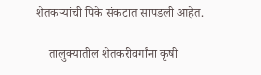शेतकऱ्यांची पिके संकटात सापडली आहेत.

    तालुक्यातील शेतकरीवर्गांना कृषी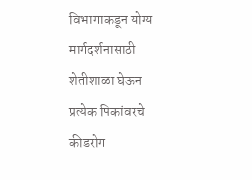विभागाकडून योग्य मार्गदर्शनासाठी शेतीशाळा घेऊन प्रत्येक पिकांवरचे कीडरोग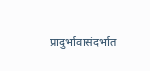प्रादुर्भावासंदर्भात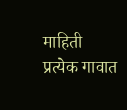माहिती प्रत्येक गावात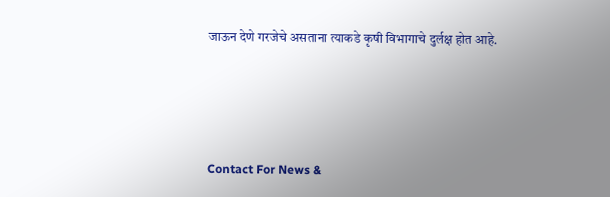जाऊन देणे गरजेचे असताना त्याकडे कृषी विभागाचे दुर्लक्ष होत आहे.




Contact For News &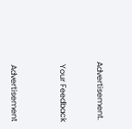Advertisement.


 Your Feedback



 Advertisement